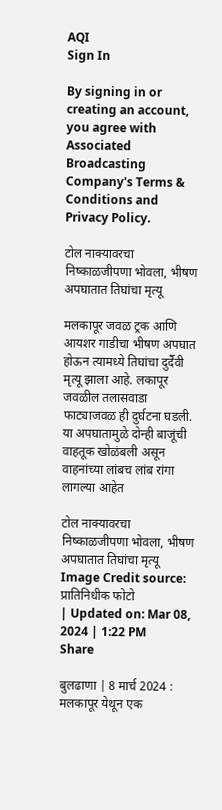AQI
Sign In

By signing in or creating an account, you agree with Associated Broadcasting Company's Terms & Conditions and Privacy Policy.

टोल नाक्यावरचा निष्काळजीपणा भोवला, भीषण अपघातात तिघांचा मृत्यू

मलकापूर जवळ ट्रक आणि आयशर गाडीचा भीषण अपघात होऊन त्यामध्ये तिघांचा दुर्दैवी मृत्यू झाला आहे. लकापूर जवळील तलासवाडा फाट्याजवळ ही दुर्घटना घडली. या अपघातामुळे दोन्ही बाजूंची वाहतूक खोळंबली असून वाहनांच्या लांबच लांब रांगा लागल्या आहेत

टोल नाक्यावरचा निष्काळजीपणा भोवला, भीषण अपघातात तिघांचा मृत्यू
Image Credit source: प्रातिनिधीक फोटो
| Updated on: Mar 08, 2024 | 1:22 PM
Share

बुलढाणा | 8 मार्च 2024 : मलकापूर येथून एक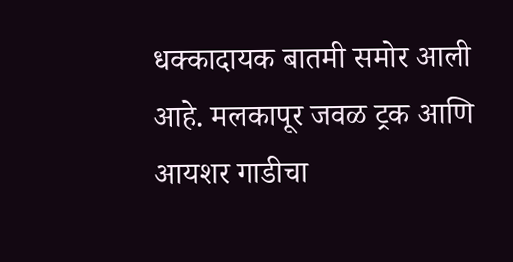धक्कादायक बातमी समोर आली आहे. मलकापूर जवळ ट्रक आणि आयशर गाडीचा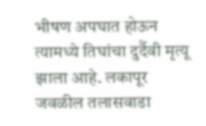भीषण अपघात होऊन त्यामध्ये तिघांचा दुर्दैवी मृत्यू झाला आहे. लकापूर जवळील तलासवाडा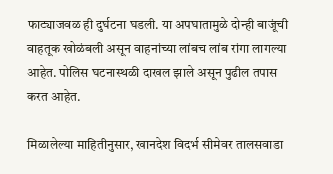फाट्याजवळ ही दुर्घटना घडली. या अपघातामुळे दोन्ही बाजूंची वाहतूक खोळंबली असून वाहनांच्या लांबच लांब रांगा लागल्या आहेत. पोलिस घटनास्थळी दाखल झाले असून पुढील तपास करत आहेत.

मिळालेल्या माहितीनुसार, खानदेश विदर्भ सीमेवर तालसवाडा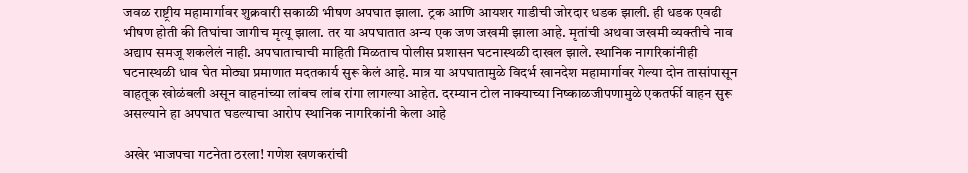जवळ राष्ट्रीय महामार्गावर शुक्रवारी सकाळी भीषण अपघात झाला. ट्रक आणि आयशर गाडीची जोरदार धडक झाली. ही धडक एवढी भीषण होती की तिघांचा जागीच मृत्यू झाला. तर या अपघातात अन्य एक जण जखमी झाला आहे. मृतांची अथवा जखमी व्यक्तीचे नाव अद्याप समजू शकलेलं नाही. अपघाताचाची माहिती मिळताच पोलीस प्रशासन घटनास्थळी दाखल झाले. स्थानिक नागरिकांनीही घटनास्थळी धाव घेत मोठ्या प्रमाणात मदतकार्य सुरू केलं आहे. मात्र या अपघातामुळे विदर्भ खानदेश महामार्गावर गेल्या दोन तासांपासून वाहतूक खोळंबली असून वाहनांच्या लांबच लांब रांगा लागल्या आहेत. दरम्यान टोल नाक्याच्या निष्काळजीपणामुळे एकतर्फी वाहन सुरू असल्याने हा अपघात घडल्याचा आरोप स्थानिक नागरिकांनी केला आहे

अखेर भाजपचा गटनेता ठरला! गणेश खणकरांची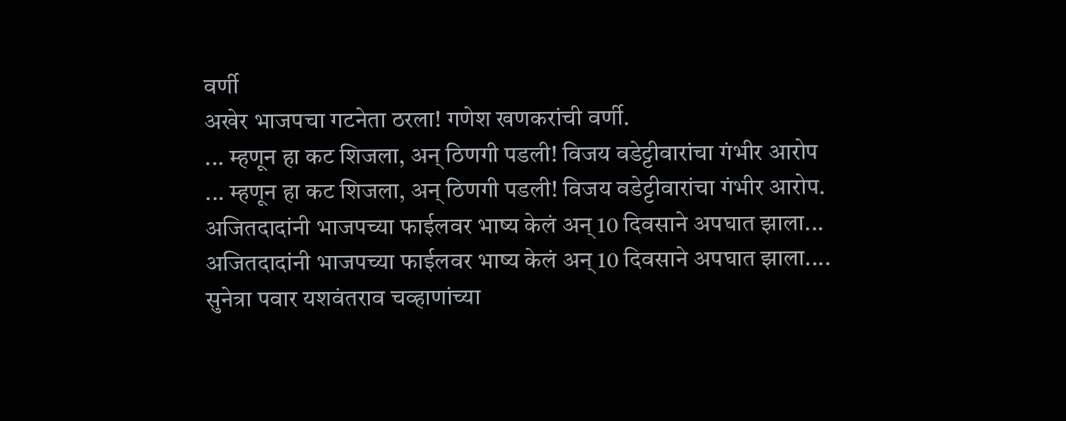वर्णी
अखेर भाजपचा गटनेता ठरला! गणेश खणकरांची वर्णी.
... म्हणून हा कट शिजला, अन् ठिणगी पडली! विजय वडेट्टीवारांचा गंभीर आरोप
... म्हणून हा कट शिजला, अन् ठिणगी पडली! विजय वडेट्टीवारांचा गंभीर आरोप.
अजितदादांनी भाजपच्या फाईलवर भाष्य केलं अन् 10 दिवसाने अपघात झाला...
अजितदादांनी भाजपच्या फाईलवर भाष्य केलं अन् 10 दिवसाने अपघात झाला....
सुनेत्रा पवार यशवंतराव चव्हाणांच्या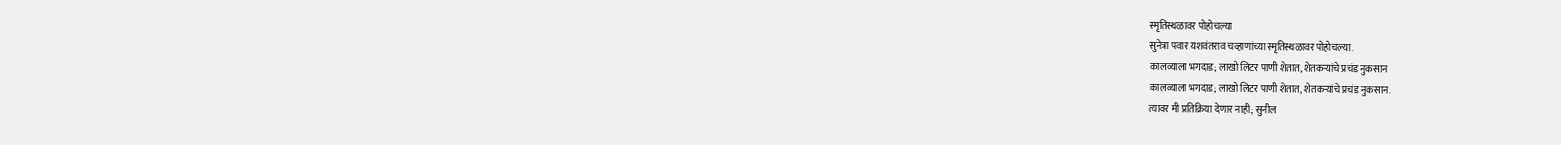स्मृतिस्थळावर पोहोचल्या
सुनेत्रा पवार यशवंतराव चव्हाणांच्या स्मृतिस्थळावर पोहोचल्या.
कालव्याला भगदाड; लाखो लिटर पाणी शेतात, शेतकऱ्यांचे प्रचंड नुकसान
कालव्याला भगदाड; लाखो लिटर पाणी शेतात, शेतकऱ्यांचे प्रचंड नुकसान.
त्यावर मी प्रतिक्रिया देणार नाही; सुनील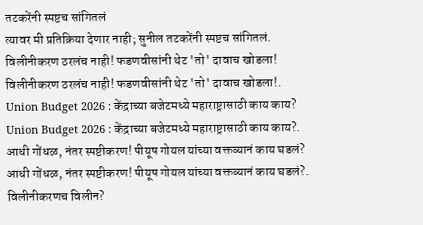तटकरेंनी स्पष्टच सांगितलं
त्यावर मी प्रतिक्रिया देणार नाही; सुनील तटकरेंनी स्पष्टच सांगितलं.
विलीनीकरण ठरलंच नाही! फडणवीसांनी थेट 'तो' दावाच खोडला!
विलीनीकरण ठरलंच नाही! फडणवीसांनी थेट 'तो' दावाच खोडला!.
Union Budget 2026 : केंद्राच्या बजेटमध्ये महाराष्ट्रासाठी काय काय?
Union Budget 2026 : केंद्राच्या बजेटमध्ये महाराष्ट्रासाठी काय काय?.
आधी गोंधळ, नंतर स्पष्टीकरण! पीयूष गोयल यांच्या वक्तव्यानं काय घडलं?
आधी गोंधळ, नंतर स्पष्टीकरण! पीयूष गोयल यांच्या वक्तव्यानं काय घडलं?.
विलीनीकरणच विलीन?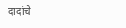दादांचे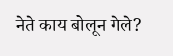नेते काय बोलून गेले?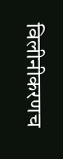विलीनीकरणच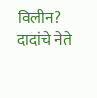विलीन? दादांचे नेते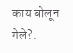काय बोलून गेले?.